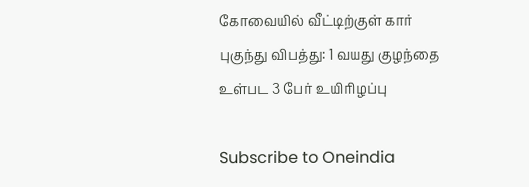கோவையில் வீட்டிற்குள் கார் புகுந்து விபத்து: 1 வயது குழந்தை உள்பட 3 பேர் உயிரிழப்பு

Subscribe to Oneindia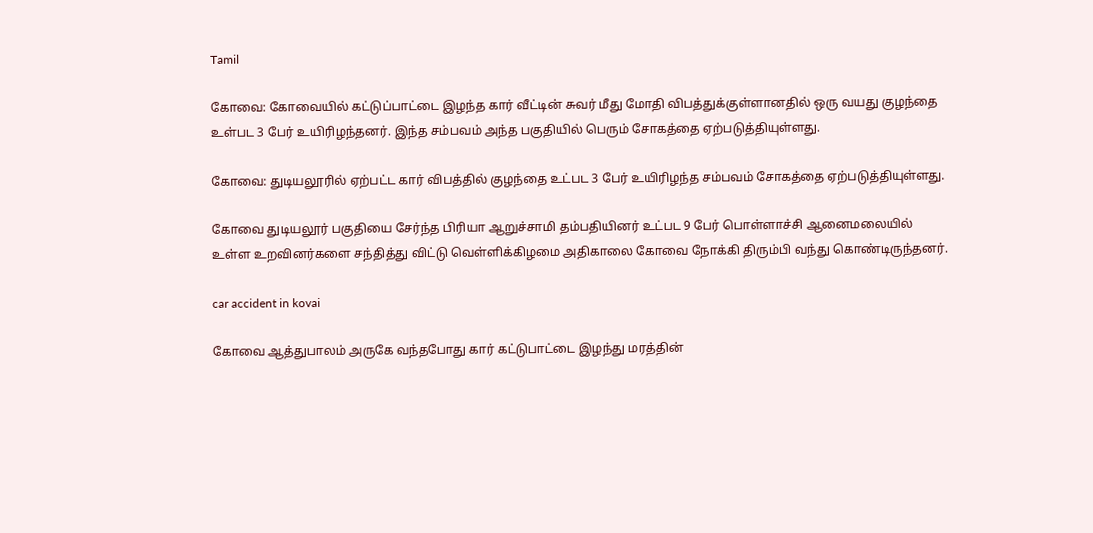Tamil

கோவை: கோவையில் கட்டுப்பாட்டை இழந்த கார் வீட்டின் சுவர் மீது மோதி விபத்துக்குள்ளானதில் ஒரு வயது குழந்தை உள்பட 3 பேர் உயிரிழந்தனர். இந்த சம்பவம் அந்த பகுதியில் பெரும் சோகத்தை ஏற்படுத்தியுள்ளது.

கோவை: துடியலூரில் ஏற்பட்ட கார் விபத்தில் குழந்தை உட்பட 3 பேர் உயிரிழந்த சம்பவம் சோகத்தை ஏற்படுத்தியுள்ளது.

கோவை துடியலூர் பகுதியை சேர்ந்த பிரியா ஆறுச்சாமி தம்பதியினர் உட்பட 9 பேர் பொள்ளாச்சி ஆனைமலையில் உள்ள உறவினர்களை சந்தித்து விட்டு வெள்ளிக்கிழமை அதிகாலை கோவை நோக்கி திரும்பி வந்து கொண்டிருந்தனர்.

car accident in kovai

கோவை ஆத்துபாலம் அருகே வந்தபோது கார் கட்டுபாட்டை இழந்து மரத்தின்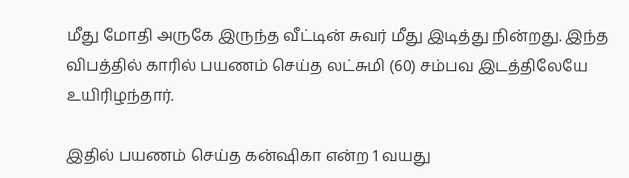மீது மோதி அருகே இருந்த வீட்டின் சுவர் மீது இடித்து நின்றது. இந்த விபத்தில் காரில் பயணம் செய்த லட்சுமி (60) சம்பவ இடத்திலேயே உயிரிழந்தார்.

இதில் பயணம் செய்த கன்ஷிகா என்ற 1 வயது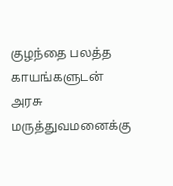குழந்தை பலத்த காயங்களுடன் அரசு மருத்துவமனைக்கு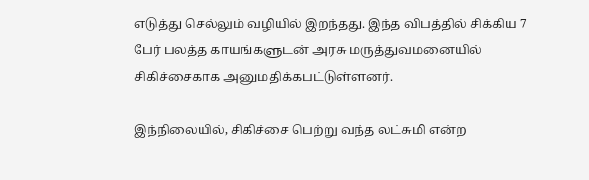எடுத்து செல்லும் வழியில் இறந்தது. இந்த விபத்தில் சிக்கிய 7 பேர் பலத்த காயங்களுடன் அரசு மருத்துவமனையில் சிகிச்சைகாக அனுமதிக்கபட்டுள்ளனர்.

இந்நிலையில், சிகிச்சை பெற்று வந்த லட்சுமி என்ற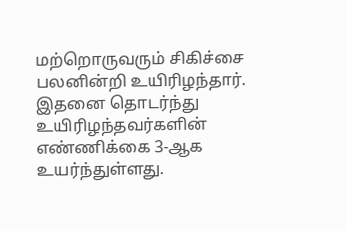மற்றொருவரும் சிகிச்சை பலனின்றி உயிரிழந்தார். இதனை தொடர்ந்து உயிரிழந்தவர்களின் எண்ணிக்கை 3-ஆக உயர்ந்துள்ளது.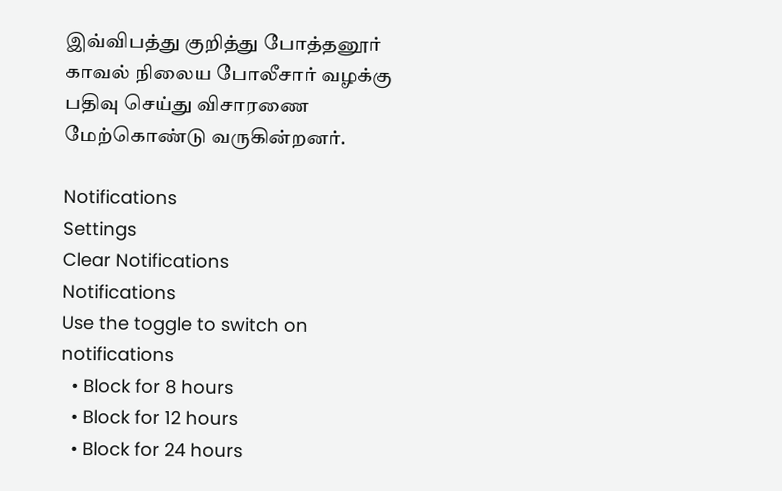இவ்விபத்து குறித்து போத்தனூர் காவல் நிலைய போலீசார் வழக்கு பதிவு செய்து விசாரணை மேற்கொண்டு வருகின்றனர்.

Notifications
Settings
Clear Notifications
Notifications
Use the toggle to switch on notifications
  • Block for 8 hours
  • Block for 12 hours
  • Block for 24 hours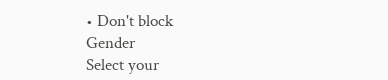• Don't block
Gender
Select your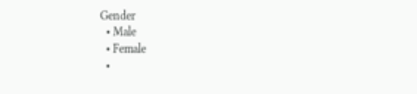Gender
  • Male
  • Female
  •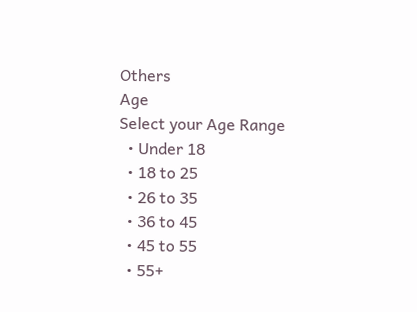Others
Age
Select your Age Range
  • Under 18
  • 18 to 25
  • 26 to 35
  • 36 to 45
  • 45 to 55
  • 55+